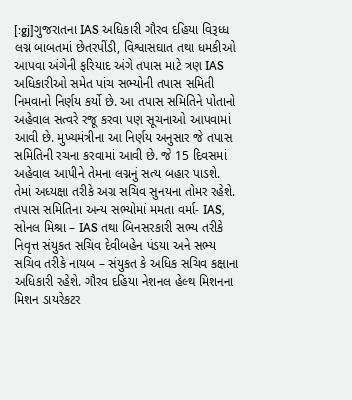[:gj]ગુજરાતના IAS અધિકારી ગૌરવ દહિયા વિરૂધ્ધ લગ્ન બાબતમાં છેતરપીંડી, વિશ્વાસઘાત તથા ધમકીઓ આપવા અંગેની ફરિયાદ અંગે તપાસ માટે ત્રણ IAS અધિકારીઓ સમેત પાંચ સભ્યોની તપાસ સમિતી નિમવાનો નિર્ણય કર્યો છે. આ તપાસ સમિતિને પોતાનો અહેવાલ સત્વરે રજૂ કરવા પણ સૂચનાઓ આપવામાં આવી છે. મુખ્યમંત્રીના આ નિર્ણય અનુસાર જે તપાસ સમિતિની રચના કરવામાં આવી છે. જે 15 દિવસમાં અહેવાલ આપીને તેમના લગ્નનું સત્ય બહાર પાડશે.
તેમાં અધ્યક્ષા તરીકે અગ્ર સચિવ સુનયના તોમર રહેશે. તપાસ સમિતિના અન્ય સભ્યોમાં મમતા વર્મા- IAS, સોનલ મિશ્રા – IAS તથા બિનસરકારી સભ્ય તરીકે નિવૃત્ત સંયુકત સચિવ દેવીબહેન પંડયા અને સભ્ય સચિવ તરીકે નાયબ – સંયુકત કે અધિક સચિવ કક્ષાના અધિકારી રહેશે. ગૌરવ દહિયા નેશનલ હેલ્થ મિશનના મિશન ડાયરેકટર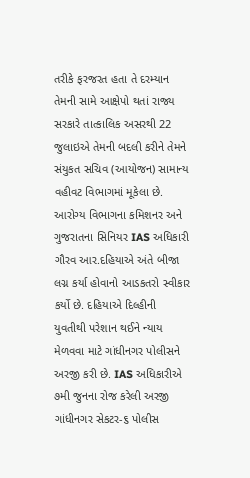તરીકે ફરજરત હતા તે દરમ્યાન તેમની સામે આક્ષેપો થતાં રાજ્ય સરકારે તાત્કાલિક અસરથી 22 જુલાઇએ તેમની બદલી કરીને તેમને સંયુકત સચિવ (આયોજન) સામાન્ય વહીવટ વિભાગમાં મૂકેલા છે.
આરોગ્ય વિભાગના કમિશનર અને ગુજરાતના સિનિયર IAS અધિકારી ગૌરવ આર.દહિયાએ અંતે બીજા લગ્ન કર્યા હોવાનો આડકતરો સ્વીકાર કર્યો છે. દહિયાએ દિલ્હીની યુવતીથી પરેશાન થઈને ન્યાય મેળવવા માટે ગાંધીનગર પોલીસને અરજી કરી છે. IAS અધિકારીએ ૭મી જુનના રોજ કરેલી અરજી ગાંધીનગર સેકટર-૬ પોલીસ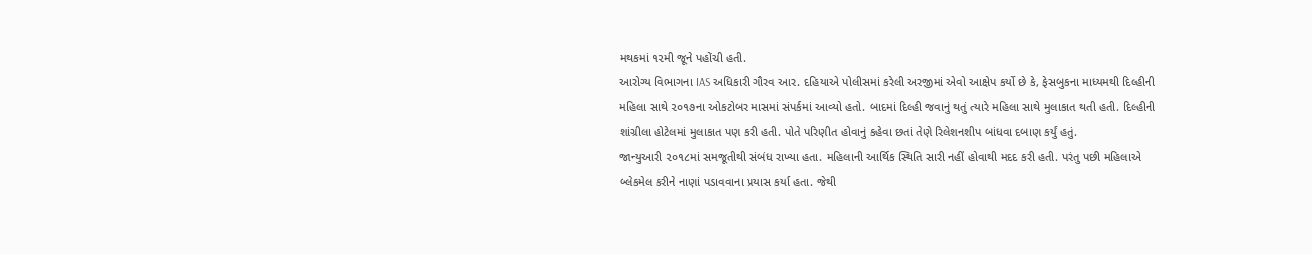મથકમાં ૧૨મી જૂને પહોંચી હતી.
આરોગ્ય વિભાગના IAS અધિકારી ગૌરવ આર. દહિયાએ પોલીસમાં કરેલી અરજીમાં એવો આક્ષેપ કર્યો છે કે, ફેસબુકના માધ્યમથી દિલ્હીની મહિલા સાથે ૨૦૧૭ના ઓકટોબર માસમાં સંપર્કમાં આવ્યો હતો. બાદમાં દિલ્હી જવાનું થતું ત્યારે મહિલા સાથે મુલાકાત થતી હતી. દિલ્હીની શાંગ્રીલા હોટેલમાં મુલાકાત પણ કરી હતી. પોતે પરિણીત હોવાનું કહેવા છતાં તેણે રિલેશનશીપ બાંધવા દબાણ કર્યું હતું.
જાન્યુઆરી ૨૦૧૮માં સમજૂતીથી સંબંધ રાખ્યા હતા. મહિલાની આર્થિક સ્થિતિ સારી નહીં હોવાથી મદદ કરી હતી. પરંતુ પછી મહિલાએ બ્લેકમેલ કરીને નાણાં પડાવવાના પ્રયાસ કર્યા હતા. જેથી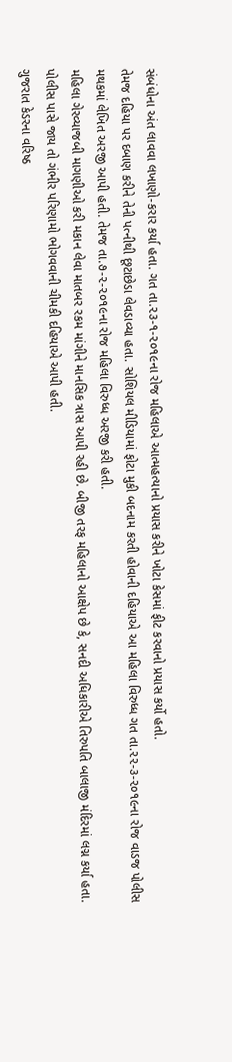સંબંધોના અંત લાવવા લખાણો-કરાર કર્યા હતા. ગત તા.૨૩-૧-૨૦૧૯ના રોજ મહિલાએ આત્મહત્યાનો પ્રયાસ કરીને ખોટા કેસમાં ફીટ કરવાનો પ્રયાસ કર્યો હતો.
તેમજ દહિયા પર દબાણ કરીને તેની પત્નીથી છૂટાછેડા લેવડાવ્યા હતા. સોશિયલ મીડિયામાં ફોટા મુકી બદનામ કરતી હોવાની દહિયાએ આ મહિલા વિરુધ્ધ ગત તા.૨૨-૩-૨૦૧૯ના રોજ વાડજ પોલીસ મથકમાં લેખિત અરજી આપી હતી. તેમજ તા.૭-૨-૨૦૧૯ના રોજ મહિલા વિરુધ્ધ અરજી કરી હતી.
મહિલા ગેરવ્યાજબી માગણીઓ કરી મકાન લેવા માતબર રકમ માંગીને માનસિક ત્રાસ આપી રહી છે. બીજી તરફ મહિલાનો આક્ષેપ છે કે, સનદી અધિકારીએ તિરુપતિ બાલાજી મંદિરમાં લગ્ન કર્યા હતા. પોલીસ પાસે જાય તો ગંભીર પરિણામો ભોગવવાની ચીમકી દહિયાએ આપી હતી.
ગુજરાત કેડરના વરિષ્ઠ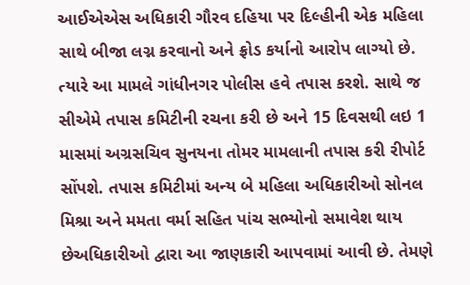આઈએએસ અધિકારી ગૌરવ દહિયા પર દિલ્હીની એક મહિલા સાથે બીજા લગ્ન કરવાનો અને ફ્રોડ કર્યાનો આરોપ લાગ્યો છે. ત્યારે આ મામલે ગાંધીનગર પોલીસ હવે તપાસ કરશે. સાથે જ સીએમે તપાસ કમિટીની રચના કરી છે અને 15 દિવસથી લઇ 1 માસમાં અગ્રસચિવ સુનયના તોમર મામલાની તપાસ કરી રીપોર્ટ સોંપશે. તપાસ કમિટીમાં અન્ય બે મહિલા અધિકારીઓ સોનલ મિશ્રા અને મમતા વર્મા સહિત પાંચ સભ્યોનો સમાવેશ થાય છેઅધિકારીઓ દ્વારા આ જાણકારી આપવામાં આવી છે. તેમણે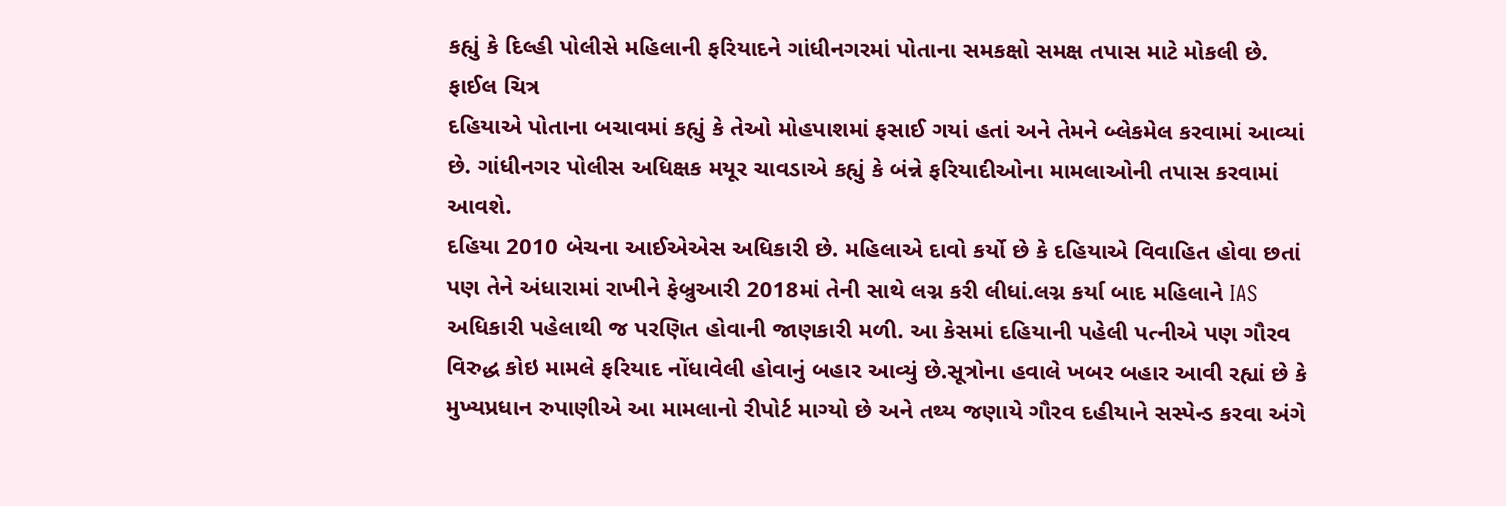કહ્યું કે દિલ્હી પોલીસે મહિલાની ફરિયાદને ગાંધીનગરમાં પોતાના સમકક્ષો સમક્ષ તપાસ માટે મોકલી છે.
ફાઈલ ચિત્ર
દહિયાએ પોતાના બચાવમાં કહ્યું કે તેઓ મોહપાશમાં ફસાઈ ગયાં હતાં અને તેમને બ્લેકમેલ કરવામાં આવ્યાં છે. ગાંધીનગર પોલીસ અધિક્ષક મયૂર ચાવડાએ કહ્યું કે બંન્ને ફરિયાદીઓના મામલાઓની તપાસ કરવામાં આવશે.
દહિયા 2010 બેચના આઈએએસ અધિકારી છે. મહિલાએ દાવો કર્યો છે કે દહિયાએ વિવાહિત હોવા છતાં પણ તેને અંધારામાં રાખીને ફેબ્રુઆરી 2018માં તેની સાથે લગ્ન કરી લીધાં.લગ્ન કર્યા બાદ મહિલાને IAS અધિકારી પહેલાથી જ પરણિત હોવાની જાણકારી મળી. આ કેસમાં દહિયાની પહેલી પત્નીએ પણ ગૌરવ વિરુદ્ધ કોઇ મામલે ફરિયાદ નોંધાવેલી હોવાનું બહાર આવ્યું છે.સૂત્રોના હવાલે ખબર બહાર આવી રહ્યાં છે કે મુખ્યપ્રધાન રુપાણીએ આ મામલાનો રીપોર્ટ માગ્યો છે અને તથ્ય જણાયે ગૌરવ દહીયાને સસ્પેન્ડ કરવા અંગે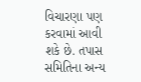વિચારણા પણ કરવામાં આવી શકે છે. તપાસ સમિતિના અન્ય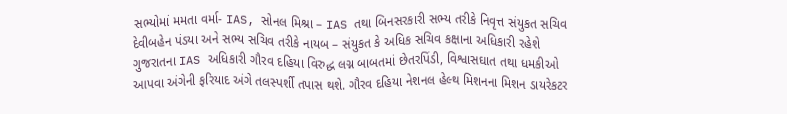સભ્યોમાં મમતા વર્મા- IAS, સોનલ મિશ્રા – IAS તથા બિનસરકારી સભ્ય તરીકે નિવૃત્ત સંયુકત સચિવ દેવીબહેન પંડયા અને સભ્ય સચિવ તરીકે નાયબ – સંયુકત કે અધિક સચિવ કક્ષાના અધિકારી રહેશે
ગુજરાતના IAS અધિકારી ગૌરવ દહિયા વિરુદ્ધ લગ્ન બાબતમાં છેતરપિંડી, વિશ્વાસઘાત તથા ધમકીઓ આપવા અંગેની ફરિયાદ અંગે તલસ્પર્શી તપાસ થશે. ગૌરવ દહિયા નેશનલ હેલ્થ મિશનના મિશન ડાયરેકટર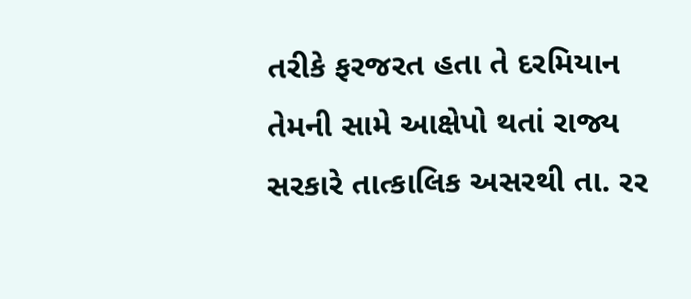તરીકે ફરજરત હતા તે દરમિયાન તેમની સામે આક્ષેપો થતાં રાજ્ય સરકારે તાત્કાલિક અસરથી તા. રર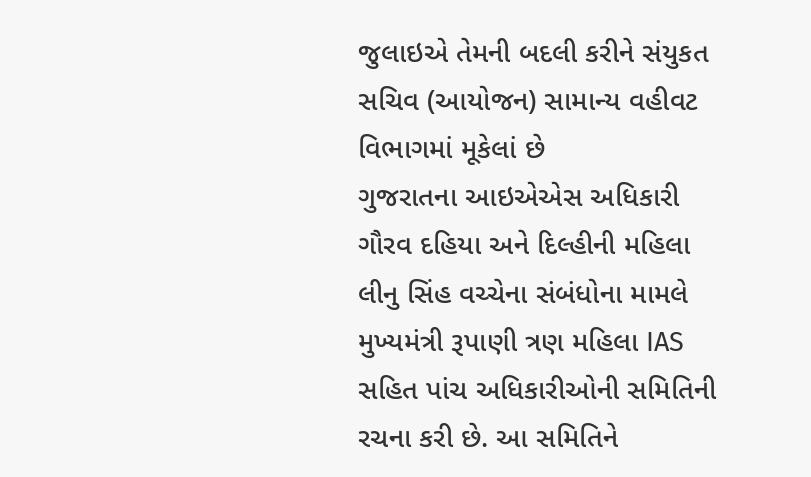જુલાઇએ તેમની બદલી કરીને સંયુકત સચિવ (આયોજન) સામાન્ય વહીવટ વિભાગમાં મૂકેલાં છે
ગુજરાતના આઇએએસ અધિકારી ગૌરવ દહિયા અને દિલ્હીની મહિલા લીનુ સિંહ વચ્ચેના સંબંધોના મામલે મુખ્યમંત્રી રૂપાણી ત્રણ મહિલા IAS સહિત પાંચ અધિકારીઓની સમિતિની રચના કરી છે. આ સમિતિને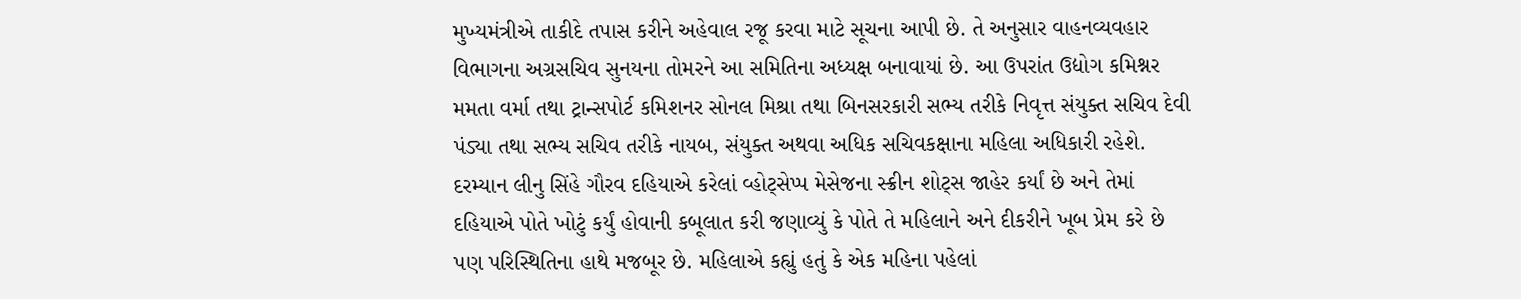મુખ્યમંત્રીએ તાકીદે તપાસ કરીને અહેવાલ રજૂ કરવા માટે સૂચના આપી છે. તે અનુસાર વાહનવ્યવહાર વિભાગના અગ્રસચિવ સુનયના તોમરને આ સમિતિના અધ્યક્ષ બનાવાયાં છે. આ ઉપરાંત ઉદ્યોગ કમિશ્નર મમતા વર્મા તથા ટ્રાન્સપોર્ટ કમિશનર સોનલ મિશ્રા તથા બિનસરકારી સભ્ય તરીકે નિવૃત્ત સંયુક્ત સચિવ દેવી પંડ્યા તથા સભ્ય સચિવ તરીકે નાયબ, સંયુક્ત અથવા અધિક સચિવકક્ષાના મહિલા અધિકારી રહેશે. દરમ્યાન લીનુ સિંહે ગૌરવ દહિયાએ કરેલાં વ્હોટ્સેપ્પ મેસેજના સ્ક્રીન શોટ્સ જાહેર કર્યાં છે અને તેમાં દહિયાએ પોતે ખોટું કર્યું હોવાની કબૂલાત કરી જણાવ્યું કે પોતે તે મહિલાને અને દીકરીને ખૂબ પ્રેમ કરે છે પણ પરિસ્થિતિના હાથે મજબૂર છે. મહિલાએ કહ્યું હતું કે એક મહિના પહેલાં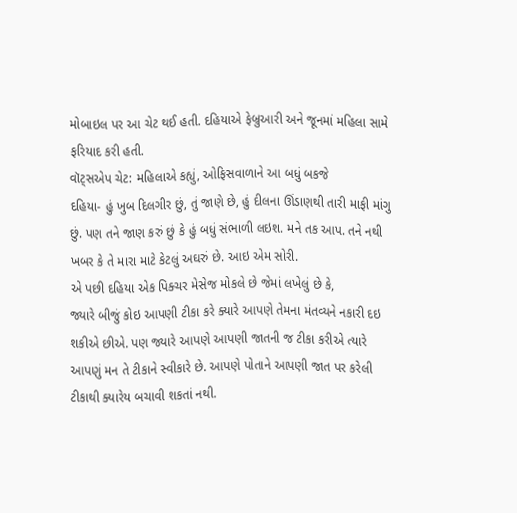મોબાઇલ પર આ ચેટ થઈ હતી. દહિયાએ ફેબ્રુઆરી અને જૂનમાં મહિલા સામે ફરિયાદ કરી હતી.
વૉટ્સએપ ચેટ: મહિલાએ કહ્યું, ઓફિસવાળાને આ બધું બકજે
દહિયા- હું ખુબ દિલગીર છું, તું જાણે છે, હું દીલના ઊંડાણથી તારી માફી માંગુ છું. પણ તને જાણ કરું છું કે હું બધું સંભાળી લઇશ. મને તક આપ. તને નથી ખબર કે તે મારા માટે કેટલું અઘરું છે. આઇ એમ સોરી.
એ પછી દહિયા એક પિક્ચર મેસેજ મોકલે છે જેમાં લખેલું છે કે,
જ્યારે બીજું કોઇ આપણી ટીકા કરે ક્યારે આપણે તેમના મંતવ્યને નકારી દઇ શકીએ છીએ. પણ જ્યારે આપણે આપણી જાતની જ ટીકા કરીએ ત્યારે આપણું મન તે ટીકાને સ્વીકારે છે. આપણે પોતાને આપણી જાત પર કરેલી ટીકાથી ક્યારેય બચાવી શકતાં નથી.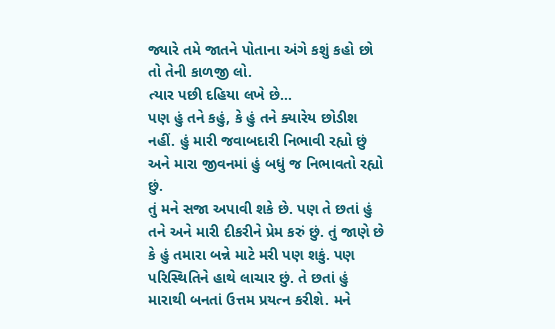જ્યારે તમે જાતને પોતાના અંગે કશું કહો છો તો તેની કાળજી લો.
ત્યાર પછી દહિયા લખે છે…
પણ હું તને કહું, કે હું તને ક્યારેય છોડીશ નહીં. હું મારી જવાબદારી નિભાવી રહ્યો છું અને મારા જીવનમાં હું બધું જ નિભાવતો રહ્યો છું.
તું મને સજા અપાવી શકે છે. પણ તે છતાં હું તને અને મારી દીકરીને પ્રેમ કરું છું. તું જાણે છે કે હું તમારા બન્ને માટે મરી પણ શકું. પણ પરિસ્થિતિને હાથે લાચાર છું. તે છતાં હું મારાથી બનતાં ઉત્તમ પ્રયત્ન કરીશે. મને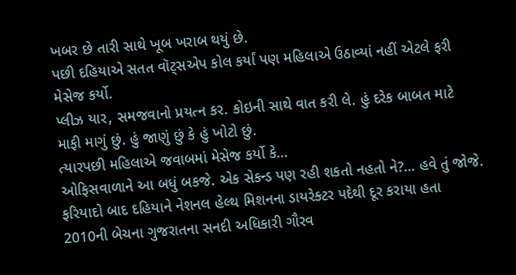ખબર છે તારી સાથે ખૂબ ખરાબ થયું છે.
પછી દહિયાએ સતત વૉટ્સએપ કોલ કર્યાં પણ મહિલાએ ઉઠાવ્યાં નહીં એટલે ફરી મેસેજ કર્યો.
પ્લીઝ યાર, સમજવાનો પ્રયત્ન કર. કોઇની સાથે વાત કરી લે. હું દરેક બાબત માટે માફી માગું છું. હું જાણું છું કે હું ખોટો છું.
ત્યારપછી મહિલાએ જવાબમાં મેસેજ કર્યો કે…
ઓફિસવાળાને આ બધું બકજે. એક સેકન્ડ પણ રહી શકતો નહતો ને?… હવે તું જોજે.
ફરિયાદો બાદ દહિયાને નેશનલ હેલ્થ મિશનના ડાયરેક્ટર પદેથી દૂર કરાયા હતા
2010ની બેચના ગુજરાતના સનદી અધિકારી ગૌરવ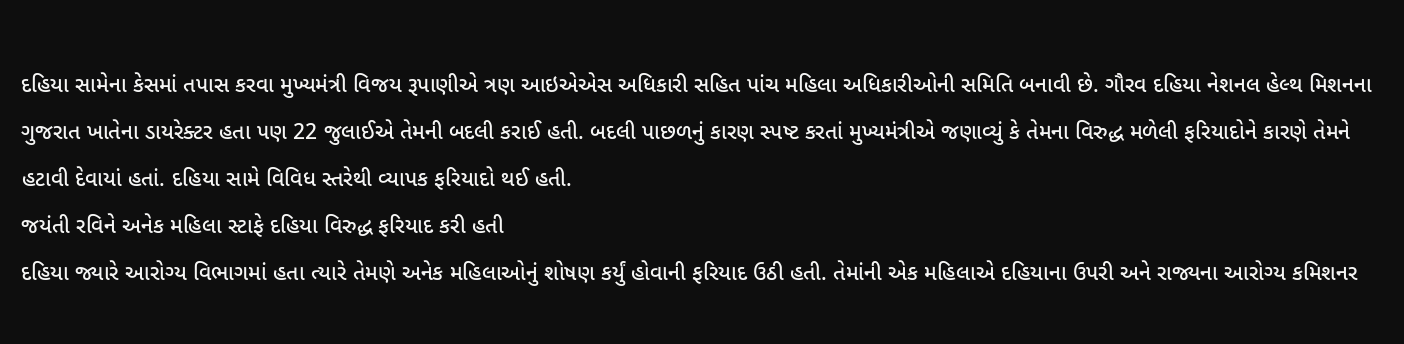દહિયા સામેના કેસમાં તપાસ કરવા મુખ્યમંત્રી વિજય રૂપાણીએ ત્રણ આઇએએસ અધિકારી સહિત પાંચ મહિલા અધિકારીઓની સમિતિ બનાવી છે. ગૌરવ દહિયા નેશનલ હેલ્થ મિશનના ગુજરાત ખાતેના ડાયરેક્ટર હતા પણ 22 જુલાઈએ તેમની બદલી કરાઈ હતી. બદલી પાછળનું કારણ સ્પષ્ટ કરતાં મુખ્યમંત્રીએ જણાવ્યું કે તેમના વિરુદ્ધ મળેલી ફરિયાદોને કારણે તેમને હટાવી દેવાયાં હતાં. દહિયા સામે વિવિધ સ્તરેથી વ્યાપક ફરિયાદો થઈ હતી.
જયંતી રવિને અનેક મહિલા સ્ટાફે દહિયા વિરુદ્ધ ફરિયાદ કરી હતી
દહિયા જ્યારે આરોગ્ય વિભાગમાં હતા ત્યારે તેમણે અનેક મહિલાઓનું શોષણ કર્યું હોવાની ફરિયાદ ઉઠી હતી. તેમાંની એક મહિલાએ દહિયાના ઉપરી અને રાજ્યના આરોગ્ય કમિશનર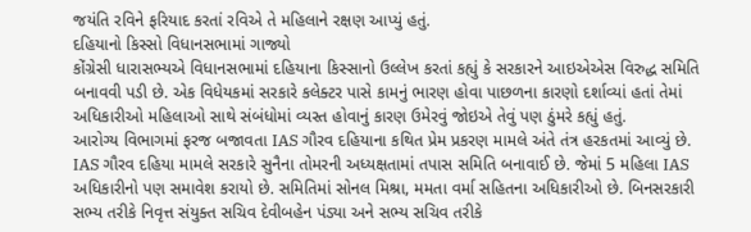જયંતિ રવિને ફરિયાદ કરતાં રવિએ તે મહિલાને રક્ષણ આપ્યું હતું.
દહિયાનો કિસ્સો વિધાનસભામાં ગાજ્યો
કોંગ્રેસી ધારાસભ્યએ વિધાનસભામાં દહિયાના કિસ્સાનો ઉલ્લેખ કરતાં કહ્યું કે સરકારને આઇએએસ વિરુદ્ધ સમિતિ બનાવવી પડી છે. એક વિધેયકમાં સરકારે કલેક્ટર પાસે કામનું ભારણ હોવા પાછળના કારણો દર્શાવ્યાં હતાં તેમાં અધિકારીઓ મહિલાઓ સાથે સંબંધોમાં વ્યસ્ત હોવાનું કારણ ઉમેરવું જોઇએ તેવું પણ ઠુંમરે કહ્યું હતું.
આરોગ્ય વિભાગમાં ફરજ બજાવતા IAS ગૌરવ દહિયાના કથિત પ્રેમ પ્રકરણ મામલે અંતે તંત્ર હરકતમાં આવ્યું છે. IAS ગૌરવ દહિયા મામલે સરકારે સુનૈના તોમરની અધ્યક્ષતામાં તપાસ સમિતિ બનાવાઈ છે. જેમાં 5 મહિલા IAS અધિકારીનો પણ સમાવેશ કરાયો છે. સમિતિમાં સોનલ મિશ્રા, મમતા વર્મા સહિતના અધિકારીઓ છે. બિનસરકારી સભ્ય તરીકે નિવૃત્ત સંયુક્ત સચિવ દેવીબહેન પંડ્યા અને સભ્ય સચિવ તરીકે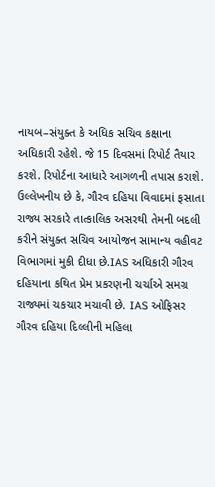નાયબ–સંયુક્ત કે અધિક સચિવ કક્ષાના અધિકારી રહેશે. જે 15 દિવસમાં રિપોર્ટ તૈયાર કરશે. રિપોર્ટના આધારે આગળની તપાસ કરાશે. ઉલ્લેખનીય છે કે, ગૌરવ દહિયા વિવાદમાં ફસાતા રાજ્ય સરકારે તાત્કાલિક અસરથી તેમની બદલી કરીને સંયુક્ત સચિવ આયોજન સામાન્ય વહીવટ વિભાગમાં મુકી દીધા છે.IAS અધિકારી ગૌરવ દહિયાના કથિત પ્રેમ પ્રકરણની ચર્ચાએ સમગ્ર રાજ્યમાં ચકચાર મચાવી છે. IAS ઓફિસર ગૌરવ દહિયા દિલ્લીની મહિલા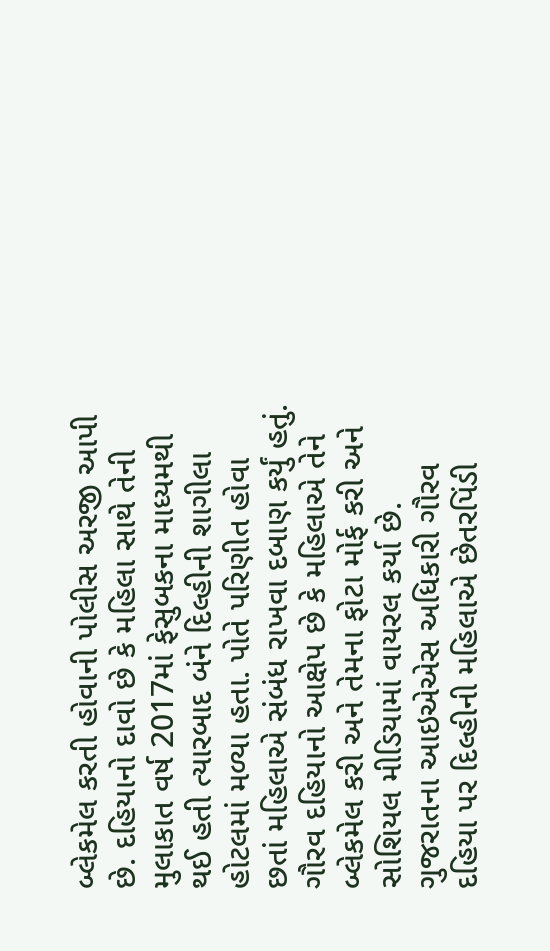બ્લેકમેલ કરતી હોવાની પોલીસ અરજી આપી છે. દહિયાનો દાવો છે કે મહિલા સાથે તેની મુલાકાત વર્ષ 2017માં ફેસુબકના માધ્યમથી થઈ હતી ત્યારબાદ બંને દિલ્હીની શાગીલા હોટલમાં મળ્યા હતા. પોતે પરિણીત હોવા છતાં મહિલાએ સંબંધ રાખવા દબાણ કર્યું હતું. ગૌરવ દહિયાનો આક્ષેપ છે કે મહિલાએ તેને બ્લેકમેલ કરી અને તેમના ફોટા મોર્ફ કરી અને સોશિયલ મીડિયામાં વાયરલ કર્યા છે.
ગુજરાતના આઇએએસ અધિકારી ગૌરવ દહિયા પર દિલ્હીની મહિલાએ છેતરપિંડી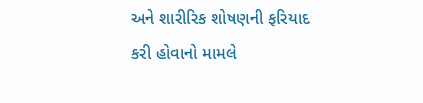અને શારીરિક શોષણની ફરિયાદ કરી હોવાનો મામલે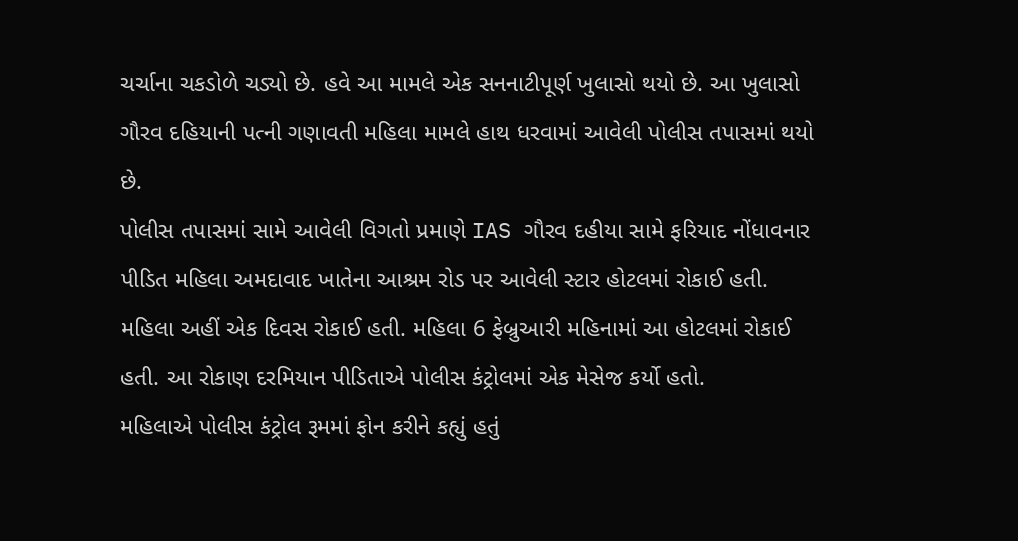ચર્ચાના ચકડોળે ચડ્યો છે. હવે આ મામલે એક સનનાટીપૂર્ણ ખુલાસો થયો છે. આ ખુલાસો ગૌરવ દહિયાની પત્ની ગણાવતી મહિલા મામલે હાથ ધરવામાં આવેલી પોલીસ તપાસમાં થયો છે.
પોલીસ તપાસમાં સામે આવેલી વિગતો પ્રમાણે IAS ગૌરવ દહીયા સામે ફરિયાદ નોંધાવનાર પીડિત મહિલા અમદાવાદ ખાતેના આશ્રમ રોડ પર આવેલી સ્ટાર હોટલમાં રોકાઈ હતી. મહિલા અહીં એક દિવસ રોકાઈ હતી. મહિલા 6 ફેબ્રુઆરી મહિનામાં આ હોટલમાં રોકાઈ હતી. આ રોકાણ દરમિયાન પીડિતાએ પોલીસ કંટ્રોલમાં એક મેસેજ કર્યો હતો.
મહિલાએ પોલીસ કંટ્રોલ રૂમમાં ફોન કરીને કહ્યું હતું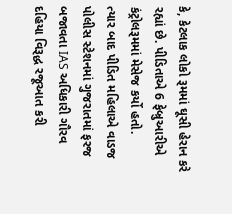કે, કેટલાક લોકો રૂમમાં ઘૂસી હેરાન કરે રહ્યાં છે. પીડિતાએ 6 ફેબ્રુઆરીએ કંટ્રોલરૂમમાં મેસેજ કર્યો હતો.
ત્યાર બાદ પીડિત મહિલાએ વાડજ પોલીસ સ્ટેશનમાં ગુજરાતમાં ફરજ બજાવતા IAS અધિકારી ગૌરવ દહિયા વિરૂદ્ધ રજૂઆત કરી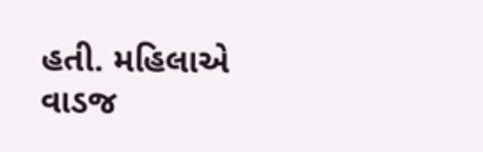હતી. મહિલાએ વાડજ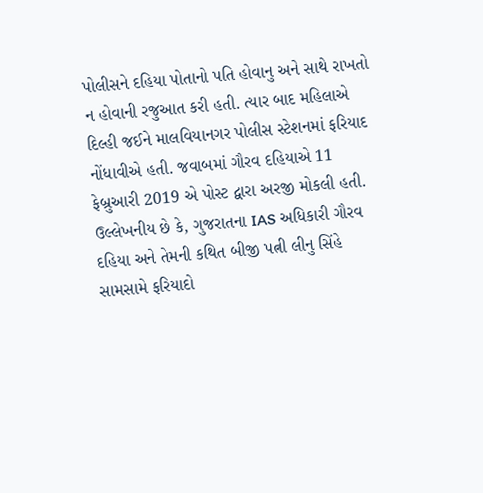પોલીસને દહિયા પોતાનો પતિ હોવાનુ અને સાથે રાખતો ન હોવાની રજુઆત કરી હતી. ત્યાર બાદ મહિલાએ દિલ્હી જઈને માલવિયાનગર પોલીસ સ્ટેશનમાં ફરિયાદ નોંધાવીએ હતી. જવાબમાં ગૌરવ દહિયાએ 11 ફેબ્રુઆરી 2019 એ પોસ્ટ દ્વારા અરજી મોકલી હતી.
ઉલ્લેખનીય છે કે, ગુજરાતના IAS અધિકારી ગૌરવ દહિયા અને તેમની કથિત બીજી પત્ની લીનુ સિંહે સામસામે ફરિયાદો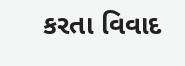કરતા વિવાદ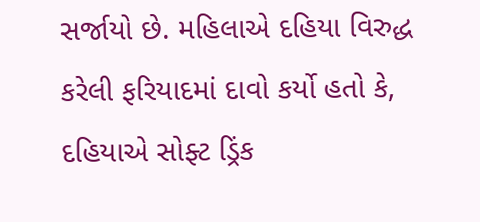સર્જાયો છે. મહિલાએ દહિયા વિરુદ્ધ કરેલી ફરિયાદમાં દાવો કર્યો હતો કે, દહિયાએ સોફ્ટ ડ્રિંક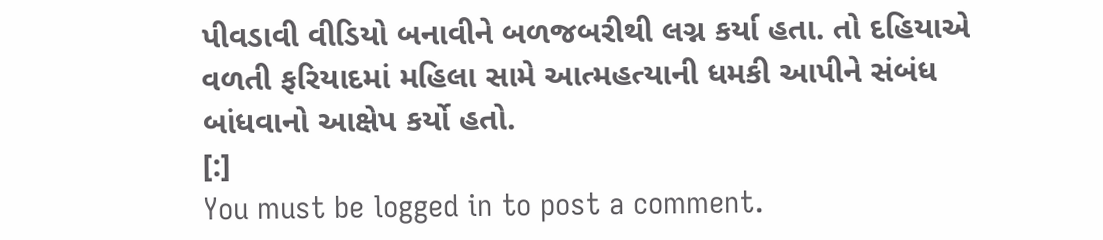પીવડાવી વીડિયો બનાવીને બળજબરીથી લગ્ન કર્યા હતા. તો દહિયાએ વળતી ફરિયાદમાં મહિલા સામે આત્મહત્યાની ધમકી આપીને સંબંધ બાંધવાનો આક્ષેપ કર્યો હતો.
[:]
You must be logged in to post a comment.